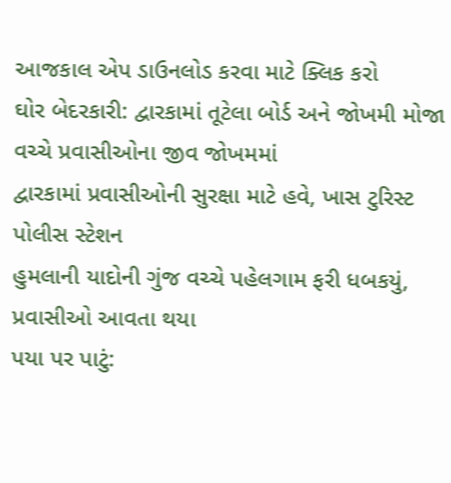આજકાલ એપ ડાઉનલોડ કરવા માટે ક્લિક કરો
ઘોર બેદરકારી: દ્વારકામાં તૂટેલા બોર્ડ અને જોખમી મોજા વચ્ચે પ્રવાસીઓના જીવ જોખમમાં
દ્વારકામાં પ્રવાસીઓની સુરક્ષા માટે હવે, ખાસ ટુરિસ્ટ પોલીસ સ્ટેશન
હુમલાની યાદોની ગુંજ વચ્ચે પહેલગામ ફરી ધબકયું, પ્રવાસીઓ આવતા થયા
પયા પર પાટું: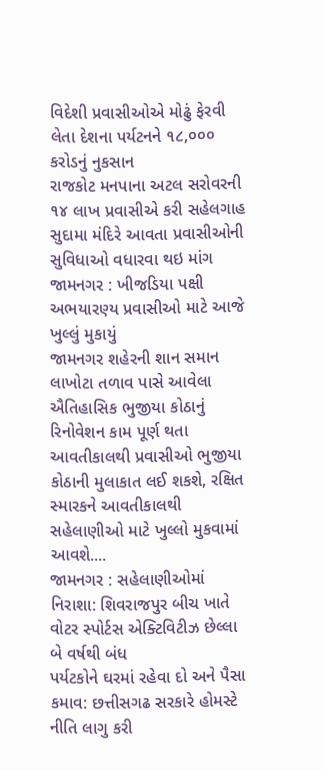વિદેશી પ્રવાસીઓએ મોઢું ફેરવી લેતા દેશના પર્યટનને ૧૮,૦૦૦ કરોડનું નુકસાન
રાજકોટ મનપાના અટલ સરોવરની ૧૪ લાખ પ્રવાસીએ કરી સહેલગાહ
સુદામા મંદિરે આવતા પ્રવાસીઓની સુવિધાઓ વધારવા થઇ માંગ
જામનગર : ખીજડિયા પક્ષી અભયારણ્ય પ્રવાસીઓ માટે આજે ખુલ્લું મુકાયું
જામનગર શહેરની શાન સમાન લાખોટા તળાવ પાસે આવેલા ઐતિહાસિક ભુજીયા કોઠાનું રિનોવેશન કામ પૂર્ણ થતા આવતીકાલથી પ્રવાસીઓ ભુજીયા કોઠાની મુલાકાત લઈ શકશે, રક્ષિત સ્મારકને આવતીકાલથી સહેલાણીઓ માટે ખુલ્લો મુકવામાં આવશે....
જામનગર : સહેલાણીઓમાં નિરાશા: શિવરાજપુર બીચ ખાતે વોટર સ્પોર્ટસ એક્ટિવિટીઝ છેલ્લા બે વર્ષથી બંધ
પર્યટકોને ઘરમાં રહેવા દો અને પૈસા કમાવ: છત્તીસગઢ સરકારે હોમસ્ટે નીતિ લાગુ કરી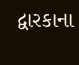દ્વારકાના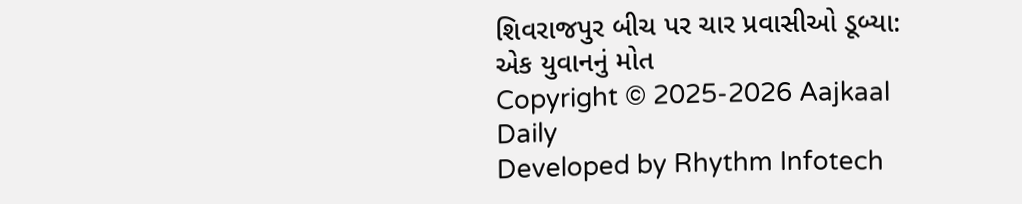શિવરાજપુર બીચ પર ચાર પ્રવાસીઓ ડૂબ્યા: એક યુવાનનું મોત
Copyright © 2025-2026 Aajkaal Daily
Developed by Rhythm Infotech